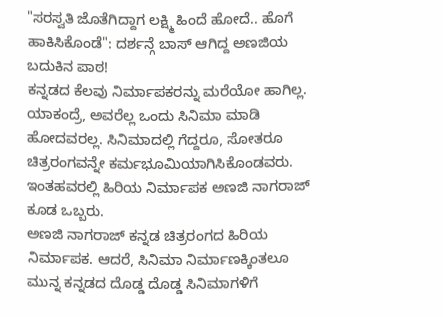"ಸರಸ್ವತಿ ಜೊತೆಗಿದ್ದಾಗ ಲಕ್ಷ್ಮಿ ಹಿಂದೆ ಹೋದೆ.. ಹೊಗೆ ಹಾಕಿಸಿಕೊಂಡೆ": ದರ್ಶನ್ಗೆ ಬಾಸ್ ಆಗಿದ್ದ ಅಣಜಿಯ ಬದುಕಿನ ಪಾಠ!
ಕನ್ನಡದ ಕೆಲವು ನಿರ್ಮಾಪಕರನ್ನು ಮರೆಯೋ ಹಾಗಿಲ್ಲ. ಯಾಕಂದ್ರೆ, ಅವರೆಲ್ಲ ಒಂದು ಸಿನಿಮಾ ಮಾಡಿ ಹೋದವರಲ್ಲ. ಸಿನಿಮಾದಲ್ಲಿ ಗೆದ್ದರೂ, ಸೋತರೂ ಚಿತ್ರರಂಗವನ್ನೇ ಕರ್ಮಭೂಮಿಯಾಗಿಸಿಕೊಂಡವರು. ಇಂತಹವರಲ್ಲಿ ಹಿರಿಯ ನಿರ್ಮಾಪಕ ಅಣಜಿ ನಾಗರಾಜ್ ಕೂಡ ಒಬ್ಬರು.
ಅಣಜಿ ನಾಗರಾಜ್ ಕನ್ನಡ ಚಿತ್ರರಂಗದ ಹಿರಿಯ ನಿರ್ಮಾಪಕ. ಆದರೆ, ಸಿನಿಮಾ ನಿರ್ಮಾಣಕ್ಕಿಂತಲೂ ಮುನ್ನ ಕನ್ನಡದ ದೊಡ್ಡ ದೊಡ್ಡ ಸಿನಿಮಾಗಳಿಗೆ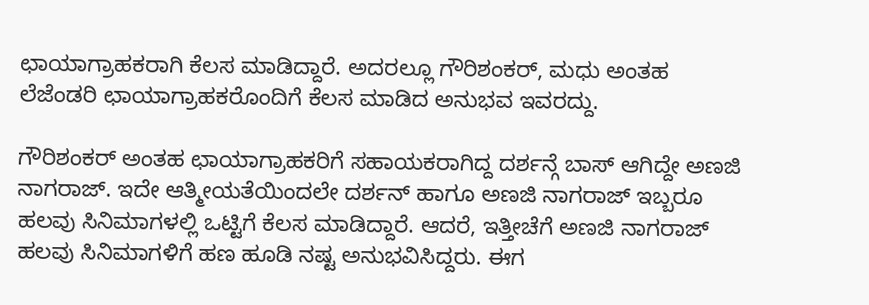ಛಾಯಾಗ್ರಾಹಕರಾಗಿ ಕೆಲಸ ಮಾಡಿದ್ದಾರೆ. ಅದರಲ್ಲೂ ಗೌರಿಶಂಕರ್, ಮಧು ಅಂತಹ ಲೆಜೆಂಡರಿ ಛಾಯಾಗ್ರಾಹಕರೊಂದಿಗೆ ಕೆಲಸ ಮಾಡಿದ ಅನುಭವ ಇವರದ್ದು.

ಗೌರಿಶಂಕರ್ ಅಂತಹ ಛಾಯಾಗ್ರಾಹಕರಿಗೆ ಸಹಾಯಕರಾಗಿದ್ದ ದರ್ಶನ್ಗೆ ಬಾಸ್ ಆಗಿದ್ದೇ ಅಣಜಿ ನಾಗರಾಜ್. ಇದೇ ಆತ್ಮೀಯತೆಯಿಂದಲೇ ದರ್ಶನ್ ಹಾಗೂ ಅಣಜಿ ನಾಗರಾಜ್ ಇಬ್ಬರೂ ಹಲವು ಸಿನಿಮಾಗಳಲ್ಲಿ ಒಟ್ಟಿಗೆ ಕೆಲಸ ಮಾಡಿದ್ದಾರೆ. ಆದರೆ, ಇತ್ತೀಚೆಗೆ ಅಣಜಿ ನಾಗರಾಜ್ ಹಲವು ಸಿನಿಮಾಗಳಿಗೆ ಹಣ ಹೂಡಿ ನಷ್ಟ ಅನುಭವಿಸಿದ್ದರು. ಈಗ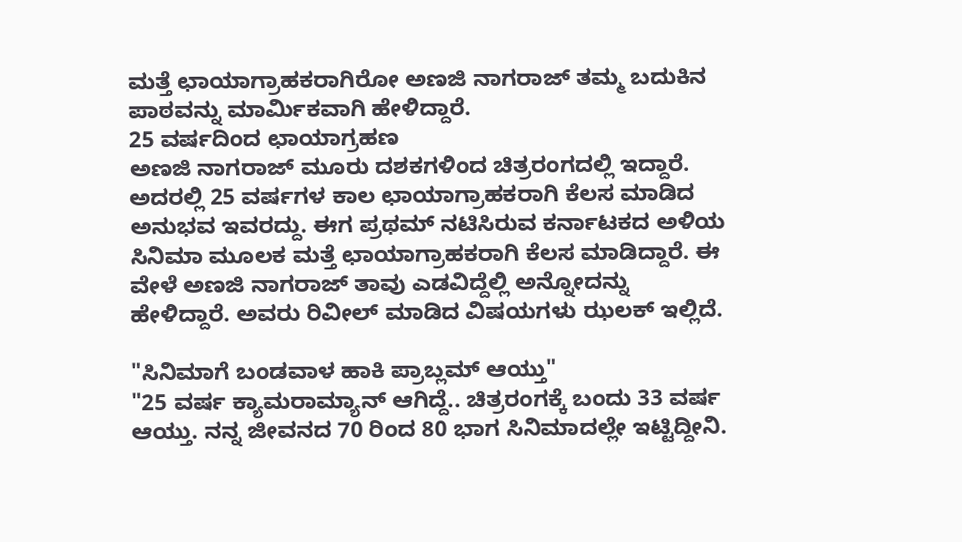ಮತ್ತೆ ಛಾಯಾಗ್ರಾಹಕರಾಗಿರೋ ಅಣಜಿ ನಾಗರಾಜ್ ತಮ್ಮ ಬದುಕಿನ ಪಾಠವನ್ನು ಮಾರ್ಮಿಕವಾಗಿ ಹೇಳಿದ್ದಾರೆ.
25 ವರ್ಷದಿಂದ ಛಾಯಾಗ್ರಹಣ
ಅಣಜಿ ನಾಗರಾಜ್ ಮೂರು ದಶಕಗಳಿಂದ ಚಿತ್ರರಂಗದಲ್ಲಿ ಇದ್ದಾರೆ. ಅದರಲ್ಲಿ 25 ವರ್ಷಗಳ ಕಾಲ ಛಾಯಾಗ್ರಾಹಕರಾಗಿ ಕೆಲಸ ಮಾಡಿದ ಅನುಭವ ಇವರದ್ದು. ಈಗ ಪ್ರಥಮ್ ನಟಿಸಿರುವ ಕರ್ನಾಟಕದ ಅಳಿಯ ಸಿನಿಮಾ ಮೂಲಕ ಮತ್ತೆ ಛಾಯಾಗ್ರಾಹಕರಾಗಿ ಕೆಲಸ ಮಾಡಿದ್ದಾರೆ. ಈ ವೇಳೆ ಅಣಜಿ ನಾಗರಾಜ್ ತಾವು ಎಡವಿದ್ದೆಲ್ಲಿ ಅನ್ನೋದನ್ನು ಹೇಳಿದ್ದಾರೆ. ಅವರು ರಿವೀಲ್ ಮಾಡಿದ ವಿಷಯಗಳು ಝಲಕ್ ಇಲ್ಲಿದೆ.

"ಸಿನಿಮಾಗೆ ಬಂಡವಾಳ ಹಾಕಿ ಪ್ರಾಬ್ಲಮ್ ಆಯ್ತು"
"25 ವರ್ಷ ಕ್ಯಾಮರಾಮ್ಯಾನ್ ಆಗಿದ್ದೆ.. ಚಿತ್ರರಂಗಕ್ಕೆ ಬಂದು 33 ವರ್ಷ ಆಯ್ತು. ನನ್ನ ಜೀವನದ 70 ರಿಂದ 80 ಭಾಗ ಸಿನಿಮಾದಲ್ಲೇ ಇಟ್ಟಿದ್ದೀನಿ.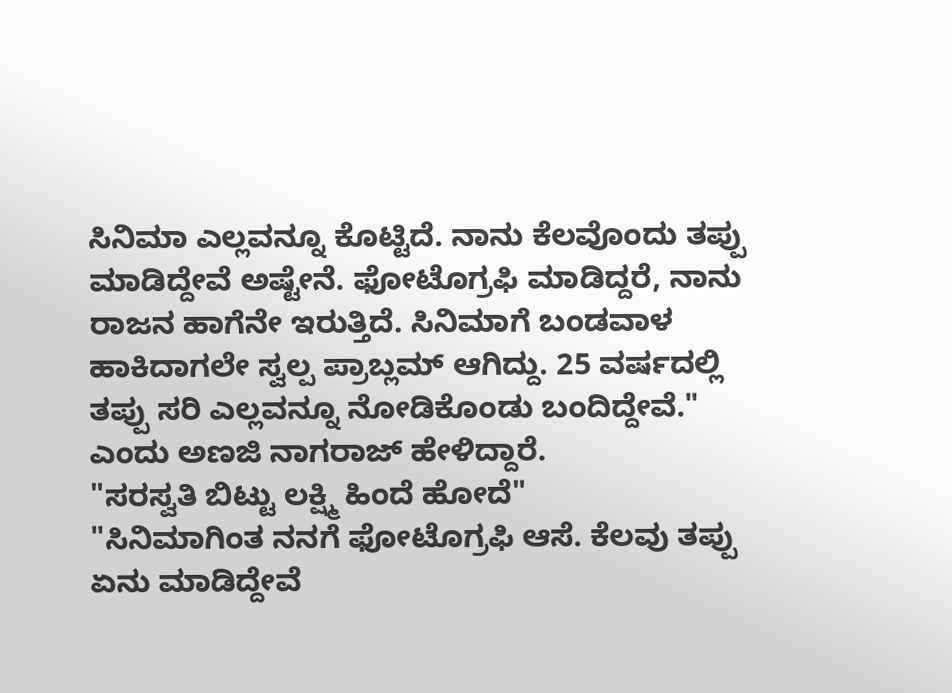ಸಿನಿಮಾ ಎಲ್ಲವನ್ನೂ ಕೊಟ್ಟಿದೆ. ನಾನು ಕೆಲವೊಂದು ತಪ್ಪು ಮಾಡಿದ್ದೇವೆ ಅಷ್ಟೇನೆ. ಫೋಟೊಗ್ರಫಿ ಮಾಡಿದ್ದರೆ, ನಾನು ರಾಜನ ಹಾಗೆನೇ ಇರುತ್ತಿದೆ. ಸಿನಿಮಾಗೆ ಬಂಡವಾಳ ಹಾಕಿದಾಗಲೇ ಸ್ವಲ್ಪ ಪ್ರಾಬ್ಲಮ್ ಆಗಿದ್ದು. 25 ವರ್ಷದಲ್ಲಿ ತಪ್ಪು ಸರಿ ಎಲ್ಲವನ್ನೂ ನೋಡಿಕೊಂಡು ಬಂದಿದ್ದೇವೆ." ಎಂದು ಅಣಜಿ ನಾಗರಾಜ್ ಹೇಳಿದ್ದಾರೆ.
"ಸರಸ್ವತಿ ಬಿಟ್ಟು ಲಕ್ಷ್ಮಿ ಹಿಂದೆ ಹೋದೆ"
"ಸಿನಿಮಾಗಿಂತ ನನಗೆ ಫೋಟೊಗ್ರಫಿ ಆಸೆ. ಕೆಲವು ತಪ್ಪು ಏನು ಮಾಡಿದ್ದೇವೆ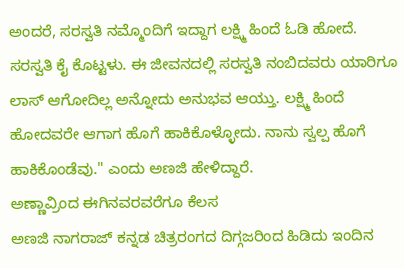ಅಂದರೆ, ಸರಸ್ವತಿ ನಮ್ಮೊಂದಿಗೆ ಇದ್ದಾಗ ಲಕ್ಷ್ಮಿ ಹಿಂದೆ ಓಡಿ ಹೋದೆ. ಸರಸ್ವತಿ ಕೈ ಕೊಟ್ಟಳು. ಈ ಜೀವನದಲ್ಲಿ ಸರಸ್ವತಿ ನಂಬಿದವರು ಯಾರಿಗೂ ಲಾಸ್ ಆಗೋದಿಲ್ಲ ಅನ್ನೋದು ಅನುಭವ ಆಯ್ತು. ಲಕ್ಷ್ಮಿ ಹಿಂದೆ ಹೋದವರೇ ಆಗಾಗ ಹೊಗೆ ಹಾಕಿಕೊಳ್ಳೋದು. ನಾನು ಸ್ವಲ್ಪ ಹೊಗೆ ಹಾಕಿಕೊಂಡೆವು." ಎಂದು ಅಣಜಿ ಹೇಳಿದ್ದಾರೆ.
ಅಣ್ಣಾವ್ರಿಂದ ಈಗಿನವರವರೆಗೂ ಕೆಲಸ
ಅಣಜಿ ನಾಗರಾಜ್ ಕನ್ನಡ ಚಿತ್ರರಂಗದ ದಿಗ್ಗಜರಿಂದ ಹಿಡಿದು ಇಂದಿನ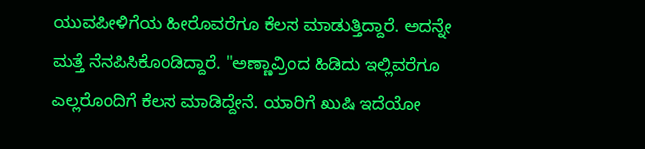ಯುವಪೀಳಿಗೆಯ ಹೀರೊವರೆಗೂ ಕೆಲಸ ಮಾಡುತ್ತಿದ್ದಾರೆ. ಅದನ್ನೇ ಮತ್ತೆ ನೆನಪಿಸಿಕೊಂಡಿದ್ದಾರೆ. "ಅಣ್ಣಾವ್ರಿಂದ ಹಿಡಿದು ಇಲ್ಲಿವರೆಗೂ ಎಲ್ಲರೊಂದಿಗೆ ಕೆಲಸ ಮಾಡಿದ್ದೇನೆ. ಯಾರಿಗೆ ಖುಷಿ ಇದೆಯೋ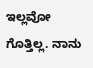ಇಲ್ಲವೋ ಗೊತ್ತಿಲ್ಲ. ನಾನು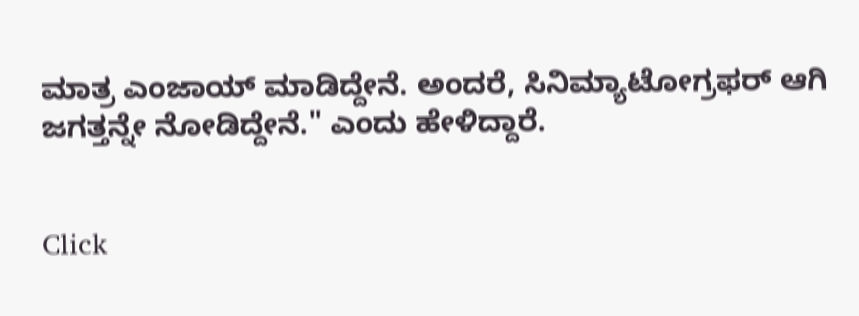ಮಾತ್ರ ಎಂಜಾಯ್ ಮಾಡಿದ್ದೇನೆ. ಅಂದರೆ, ಸಿನಿಮ್ಯಾಟೋಗ್ರಫರ್ ಆಗಿ ಜಗತ್ತನ್ನೇ ನೋಡಿದ್ದೇನೆ." ಎಂದು ಹೇಳಿದ್ದಾರೆ.


Click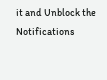it and Unblock the Notifications